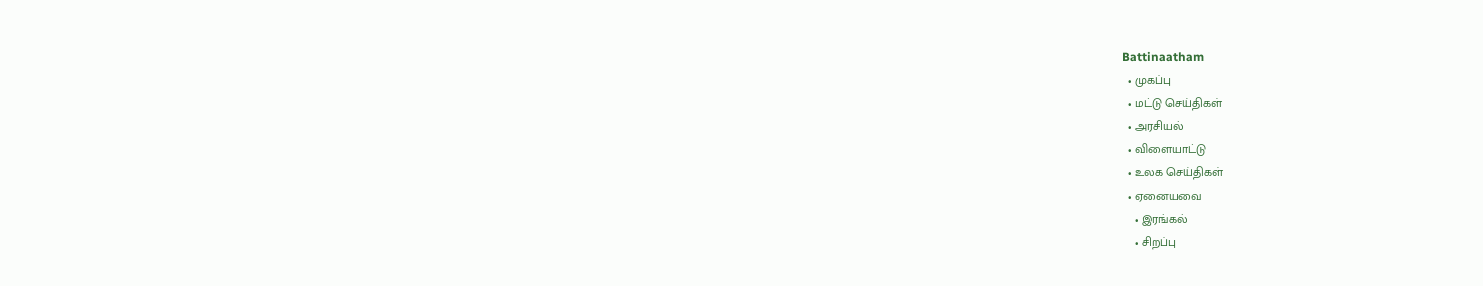Battinaatham
  • முகப்பு
  • மட்டு செய்திகள்
  • அரசியல்
  • விளையாட்டு
  • உலக செய்திகள்
  • ஏனையவை
    • இரங்கல்
    • சிறப்பு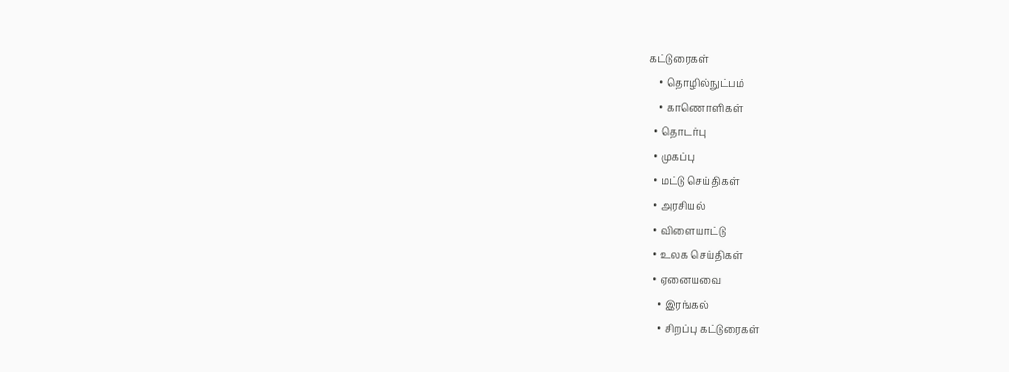கட்டுரைகள்
    • தொழில்நுட்பம்
    • காணொளிகள்
  • தொடர்பு
  • முகப்பு
  • மட்டு செய்திகள்
  • அரசியல்
  • விளையாட்டு
  • உலக செய்திகள்
  • ஏனையவை
    • இரங்கல்
    • சிறப்பு கட்டுரைகள்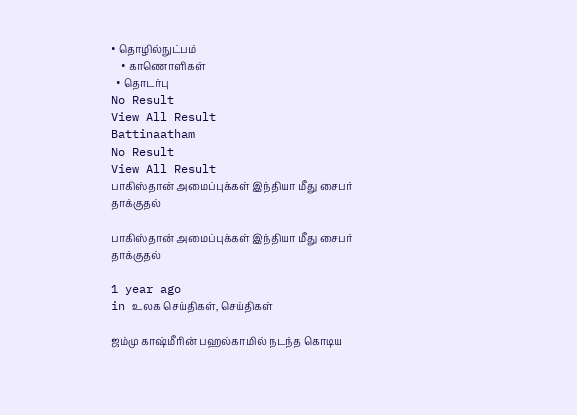• தொழில்நுட்பம்
    • காணொளிகள்
  • தொடர்பு
No Result
View All Result
Battinaatham
No Result
View All Result
பாகிஸ்தான் அமைப்புக்கள் இந்தியா மீது சைபர் தாக்குதல்

பாகிஸ்தான் அமைப்புக்கள் இந்தியா மீது சைபர் தாக்குதல்

1 year ago
in உலக செய்திகள், செய்திகள்

ஜம்மு காஷ்மீரின் பஹல்காமில் நடந்த கொடிய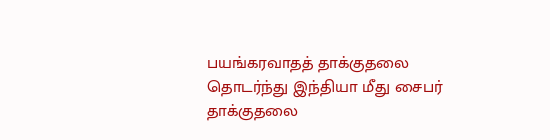பயங்கரவாதத் தாக்குதலை தொடர்ந்து இந்தியா மீது சைபர் தாக்குதலை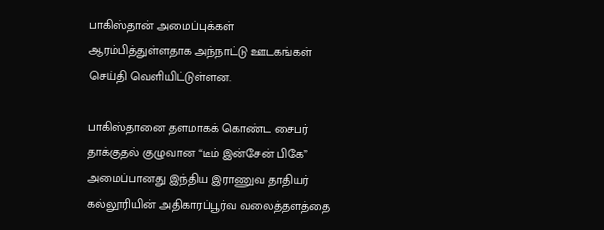பாகிஸ்தான் அமைப்புக்கள் ஆரம்பித்துள்ளதாக அந்நாட்டு ஊடகங்கள் செய்தி வெளியிட்டுள்ளன.

பாகிஸ்தானை தளமாகக் கொண்ட சைபர் தாக்குதல் குழுவான “டீம் இன்சேன் பிகே” அமைப்பானது இந்திய இராணுவ தாதியர் கல்லூரியின் அதிகாரப்பூர்வ வலைத்தளத்தை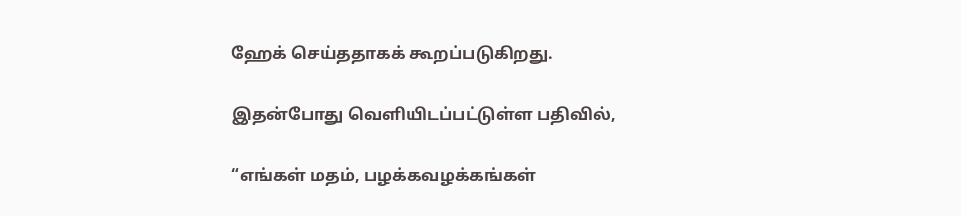ஹேக் செய்ததாகக் கூறப்படுகிறது.

இதன்போது வெளியிடப்பட்டுள்ள பதிவில்,

“எங்கள் மதம், பழக்கவழக்கங்கள்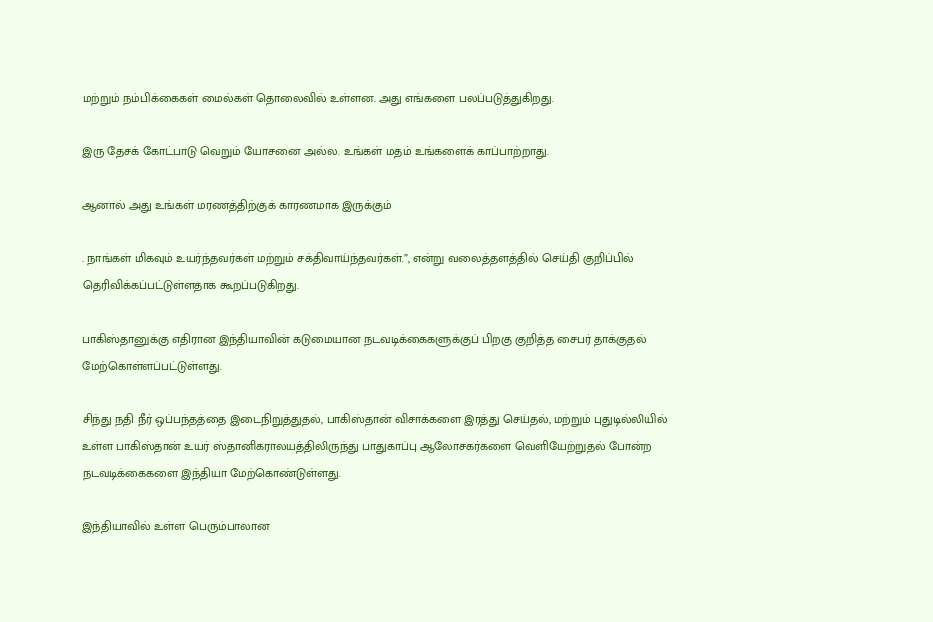மற்றும் நம்பிக்கைகள் மைல்கள் தொலைவில் உள்ளன. அது எங்களை பலப்படுத்துகிறது.

இரு தேசக் கோட்பாடு வெறும் யோசனை அல்ல. உங்கள் மதம் உங்களைக் காப்பாற்றாது.

ஆனால் அது உங்கள் மரணத்திற்குக் காரணமாக இருக்கும்

. நாங்கள் மிகவும் உயர்ந்தவர்கள் மற்றும் சக்திவாய்ந்தவர்கள்.”, என்று வலைத்தளத்தில் செய்தி குறிப்பில் தெரிவிக்கப்பட்டுள்ளதாக கூறப்படுகிறது.

பாகிஸ்தானுக்கு எதிரான இந்தியாவின் கடுமையான நடவடிக்கைகளுக்குப் பிறகு குறித்த சைபர் தாக்குதல் மேற்கொள்ளப்பட்டுள்ளது.

சிந்து நதி நீர் ஒப்பந்தத்தை இடைநிறுத்துதல், பாகிஸ்தான் விசாக்களை இரத்து செய்தல், மற்றும் புதுடில்லியில் உள்ள பாகிஸ்தான் உயர் ஸ்தானிகராலயத்திலிருந்து பாதுகாப்பு ஆலோசகர்களை வெளியேற்றுதல் போன்ற நடவடிக்கைகளை இந்தியா மேற்கொண்டுள்ளது.

இந்தியாவில் உள்ள பெரும்பாலான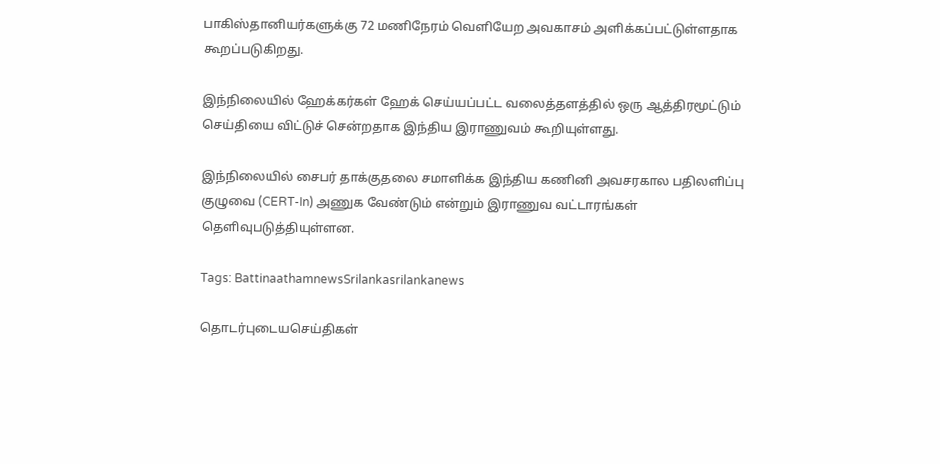பாகிஸ்தானியர்களுக்கு 72 மணிநேரம் வெளியேற அவகாசம் அளிக்கப்பட்டுள்ளதாக கூறப்படுகிறது.

இந்நிலையில் ஹேக்கர்கள் ஹேக் செய்யப்பட்ட வலைத்தளத்தில் ஒரு ஆத்திரமூட்டும் செய்தியை விட்டுச் சென்றதாக இந்திய இராணுவம் கூறியுள்ளது.

இந்நிலையில் சைபர் தாக்குதலை சமாளிக்க இந்திய கணினி அவசரகால பதிலளிப்பு குழுவை (CERT-In) அணுக வேண்டும் என்றும் இராணுவ வட்டாரங்கள் தெளிவுபடுத்தியுள்ளன.

Tags: BattinaathamnewsSrilankasrilankanews

தொடர்புடையசெய்திகள்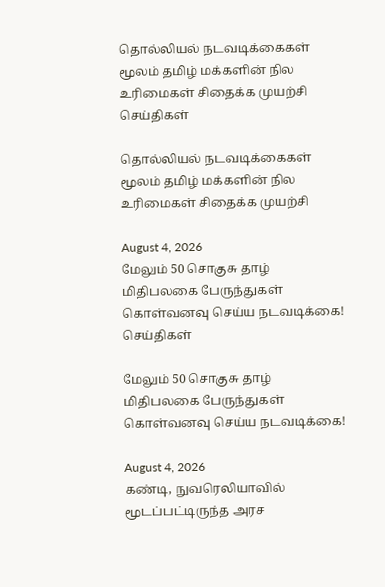தொல்லியல் நடவடிக்கைகள் மூலம் தமிழ் மக்களின் நில உரிமைகள் சிதைக்க முயற்சி
செய்திகள்

தொல்லியல் நடவடிக்கைகள் மூலம் தமிழ் மக்களின் நில உரிமைகள் சிதைக்க முயற்சி

August 4, 2026
மேலும் 50 சொகுசு தாழ் மிதிபலகை பேருந்துகள் கொள்வனவு செய்ய நடவடிக்கை!
செய்திகள்

மேலும் 50 சொகுசு தாழ் மிதிபலகை பேருந்துகள் கொள்வனவு செய்ய நடவடிக்கை!

August 4, 2026
கண்டி, நுவரெலியாவில் மூடப்பட்டிருந்த அரச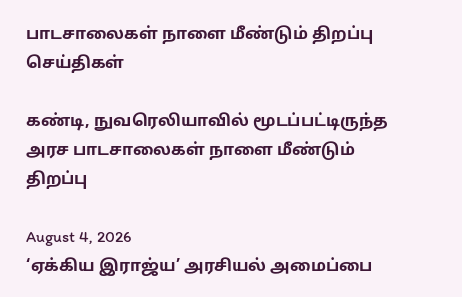பாடசாலைகள் நாளை மீண்டும் திறப்பு
செய்திகள்

கண்டி, நுவரெலியாவில் மூடப்பட்டிருந்த அரச பாடசாலைகள் நாளை மீண்டும் திறப்பு

August 4, 2026
‘ஏக்கிய இராஜ்ய’ அரசியல் அமைப்பை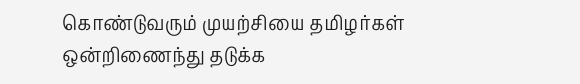கொண்டுவரும் முயற்சியை தமிழர்கள் ஒன்றிணைந்து தடுக்க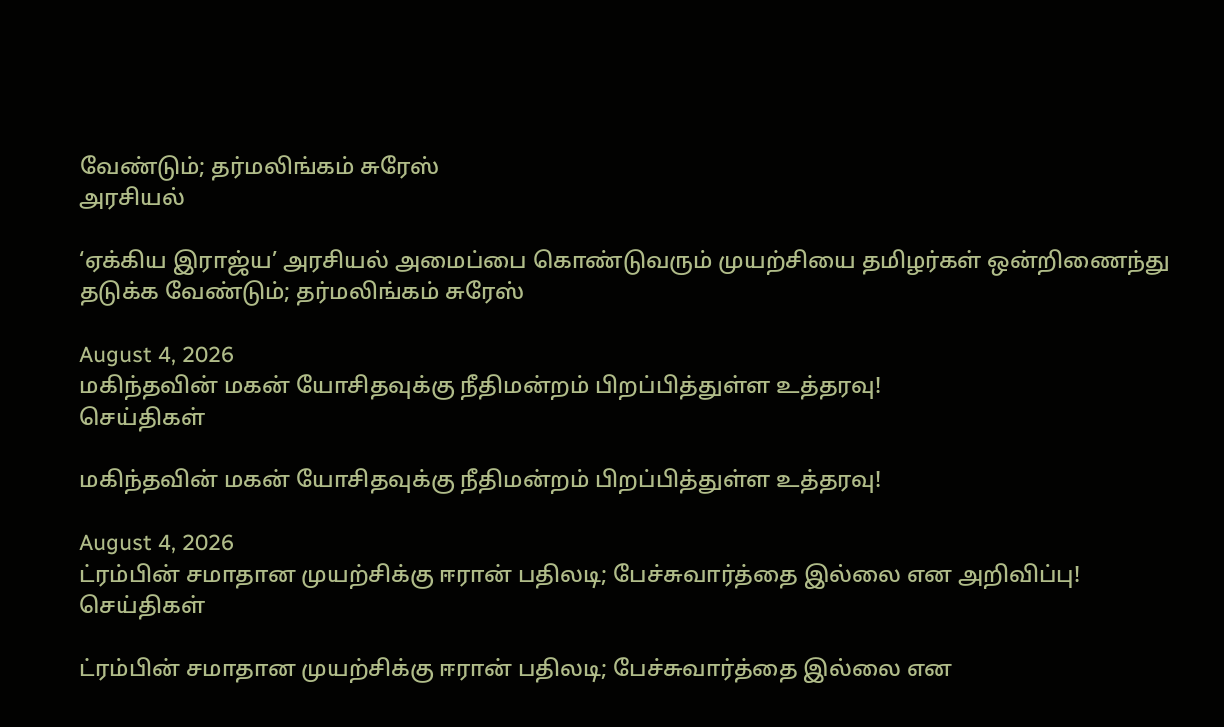வேண்டும்; தர்மலிங்கம் சுரேஸ்
அரசியல்

‘ஏக்கிய இராஜ்ய’ அரசியல் அமைப்பை கொண்டுவரும் முயற்சியை தமிழர்கள் ஒன்றிணைந்து தடுக்க வேண்டும்; தர்மலிங்கம் சுரேஸ்

August 4, 2026
மகிந்தவின் மகன் யோசிதவுக்கு நீதிமன்றம் பிறப்பித்துள்ள உத்தரவு!
செய்திகள்

மகிந்தவின் மகன் யோசிதவுக்கு நீதிமன்றம் பிறப்பித்துள்ள உத்தரவு!

August 4, 2026
ட்ரம்பின் சமாதான முயற்சிக்கு ஈரான் பதிலடி; பேச்சுவார்த்தை இல்லை என அறிவிப்பு!
செய்திகள்

ட்ரம்பின் சமாதான முயற்சிக்கு ஈரான் பதிலடி; பேச்சுவார்த்தை இல்லை என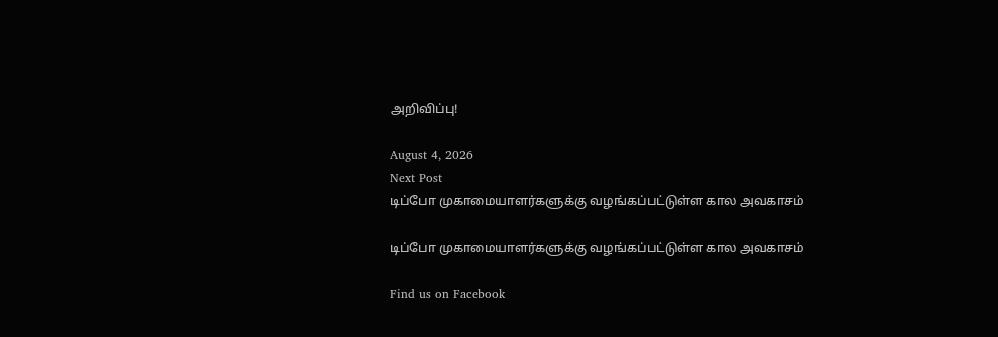அறிவிப்பு!

August 4, 2026
Next Post
டிப்போ முகாமையாளர்களுக்கு வழங்கப்பட்டுள்ள கால அவகாசம்

டிப்போ முகாமையாளர்களுக்கு வழங்கப்பட்டுள்ள கால அவகாசம்

Find us on Facebook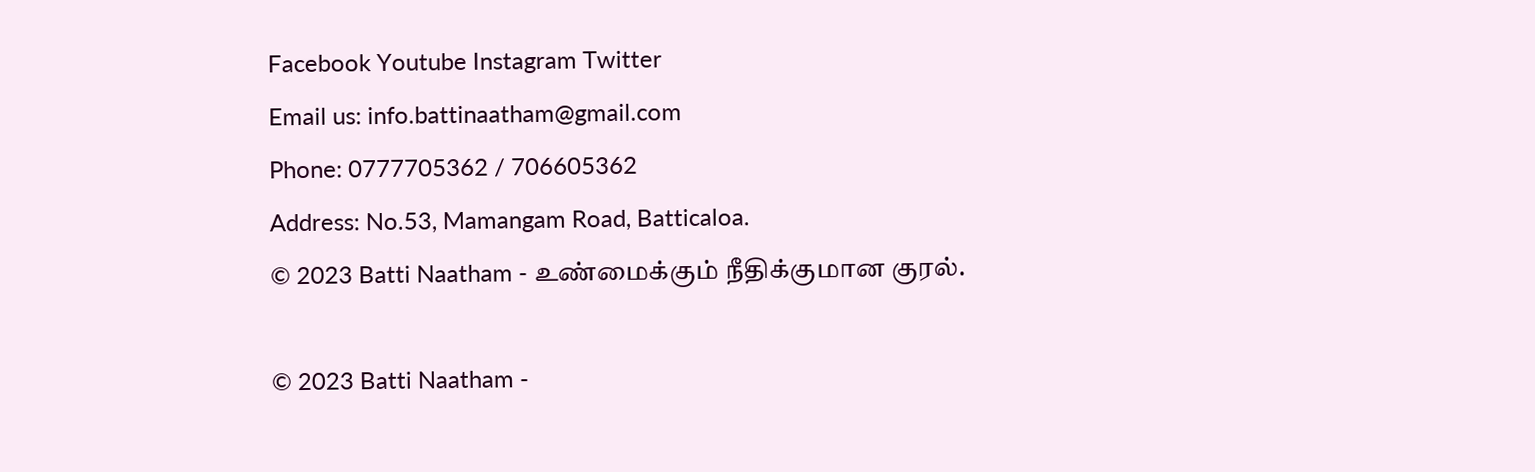Facebook Youtube Instagram Twitter
Email us: info.battinaatham@gmail.com
Phone: 0777705362 / 706605362
Address: No.53, Mamangam Road, Batticaloa.
© 2023 Batti Naatham - உண்மைக்கும் நீதிக்குமான குரல்.

© 2023 Batti Naatham -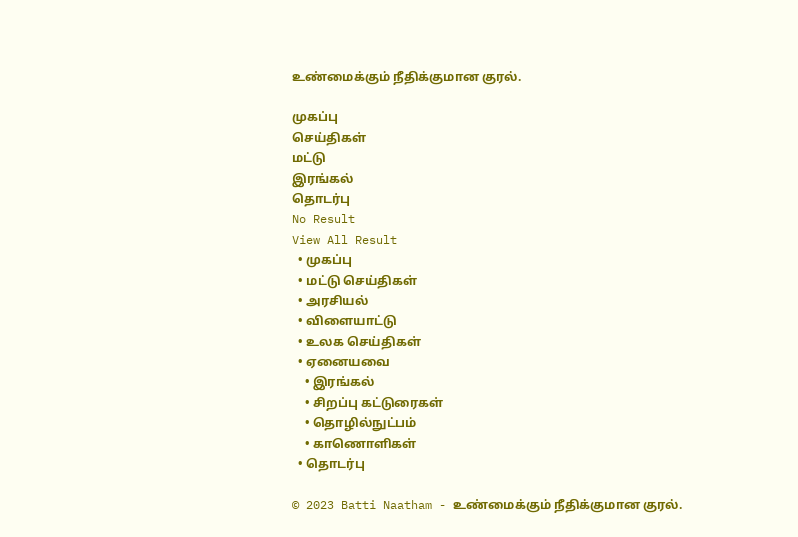உண்மைக்கும் நீதிக்குமான குரல்.

முகப்பு
செய்திகள்
மட்டு
இரங்கல்
தொடர்பு
No Result
View All Result
  • முகப்பு
  • மட்டு செய்திகள்
  • அரசியல்
  • விளையாட்டு
  • உலக செய்திகள்
  • ஏனையவை
    • இரங்கல்
    • சிறப்பு கட்டுரைகள்
    • தொழில்நுட்பம்
    • காணொளிகள்
  • தொடர்பு

© 2023 Batti Naatham - உண்மைக்கும் நீதிக்குமான குரல்.